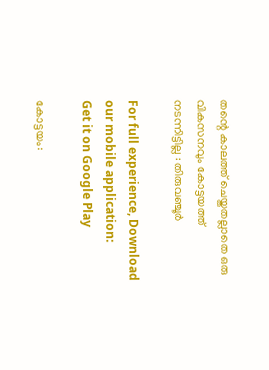തന്റെ കാലത്ത് ചെയ്തതല്ലാതെ ഒരു വികസനവും കോട്ടയത്ത് നടന്നിട്ടില്ല : തിരുവഞ്ചൂര്‍

For full experience, Download our mobile application:
Get it on Google Play

കോട്ടയം: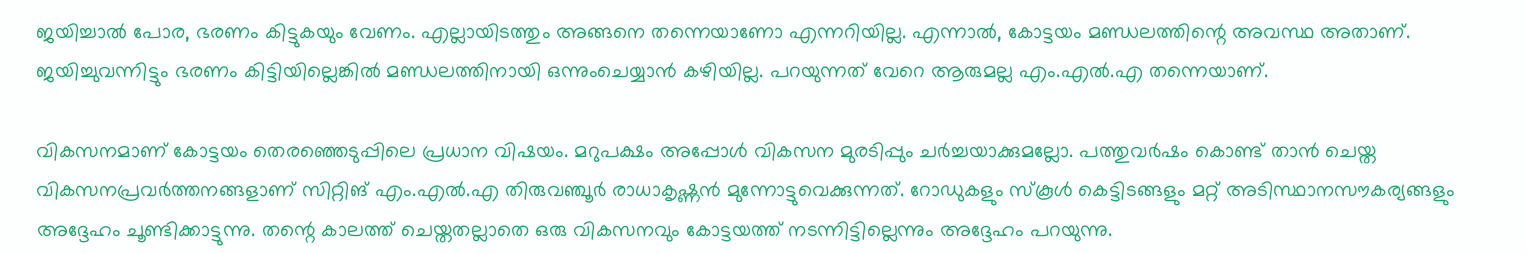ജയിച്ചാല്‍ പോര, ഭരണം കിട്ടുകയും വേണം. എല്ലായിടത്തും അങ്ങനെ തന്നെയാണോ എന്നറിയില്ല. എന്നാല്‍, കോട്ടയം മണ്ഡലത്തിന്റെ അവസ്ഥ അതാണ്. ജയിച്ചുവന്നിട്ടും ഭരണം കിട്ടിയില്ലെങ്കില്‍ മണ്ഡലത്തിനായി ഒന്നുംചെയ്യാന്‍ കഴിയില്ല. പറയുന്നത് വേറെ ആരുമല്ല എം.എല്‍.എ തന്നെയാണ്.

വികസനമാണ് കോട്ടയം തെരഞ്ഞെടുപ്പിലെ പ്രധാന വിഷയം. മറുപക്ഷം അപ്പോള്‍ വികസന മുരടിപ്പും ചര്‍ച്ചയാക്കുമല്ലോ. പത്തുവര്‍ഷം കൊണ്ട് താന്‍ ചെയ്ത വികസനപ്രവര്‍ത്തനങ്ങളാണ് സിറ്റിങ് എം.എല്‍.എ തിരുവഞ്ചൂര്‍ രാധാകൃഷ്ണന്‍ മുന്നോട്ടുവെക്കുന്നത്. റോഡുകളും സ്കൂള്‍ കെട്ടിടങ്ങളും മറ്റ് അടിസ്ഥാനസൗകര്യങ്ങളും അദ്ദേഹം ചൂണ്ടിക്കാട്ടുന്നു. തന്റെ കാലത്ത് ചെയ്തതല്ലാതെ ഒരു വികസനവും കോട്ടയത്ത് നടന്നിട്ടില്ലെന്നും അദ്ദേഹം പറയുന്നു.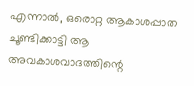എന്നാല്‍, ഒരൊറ്റ ആകാശപ്പാത ചൂണ്ടിക്കാട്ടി ആ അവകാശവാദത്തിന്റെ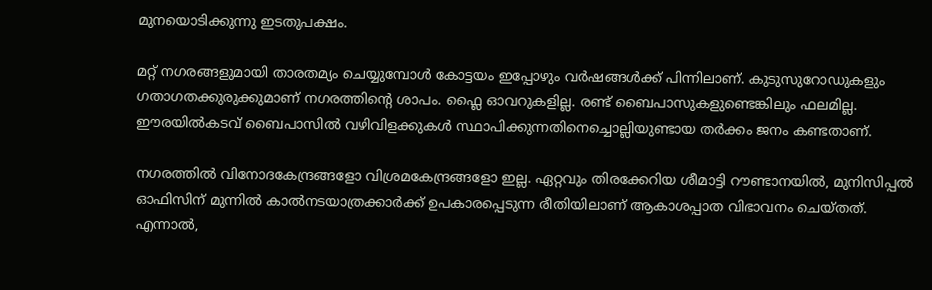മുനയൊടിക്കുന്നു ഇടതുപക്ഷം.

മറ്റ് നഗരങ്ങളുമായി താരതമ്യം ചെയ്യുമ്പോള്‍ കോട്ടയം ഇപ്പോഴും വര്‍ഷങ്ങള്‍ക്ക് പിന്നിലാണ്. കുടുസുറോഡുകളും ഗതാഗതക്കുരുക്കുമാണ് നഗരത്തിന്റെ ശാപം. ഫ്ലൈ ഓവറുകളില്ല. രണ്ട് ബൈപാസുകളുണ്ടെങ്കിലും ഫലമില്ല. ഈരയില്‍കടവ് ബൈപാസില്‍ വഴിവിളക്കുകള്‍ സ്ഥാപിക്കുന്നതിനെച്ചൊല്ലിയുണ്ടായ തര്‍ക്കം ജനം കണ്ടതാണ്.

നഗരത്തില്‍ വിനോദകേന്ദ്രങ്ങളോ വിശ്രമകേന്ദ്രങ്ങളോ ഇല്ല. ഏറ്റവും തിരക്കേറിയ ശീമാട്ടി റൗണ്ടാനയില്‍, മുനിസിപ്പല്‍ ഓഫിസിന് മുന്നില്‍ കാല്‍നടയാത്രക്കാര്‍ക്ക് ഉപകാരപ്പെടുന്ന രീതിയിലാണ് ആകാശപ്പാത വിഭാവനം ചെയ്തത്. എന്നാല്‍,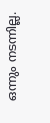ഒന്നും നടന്നില്ല.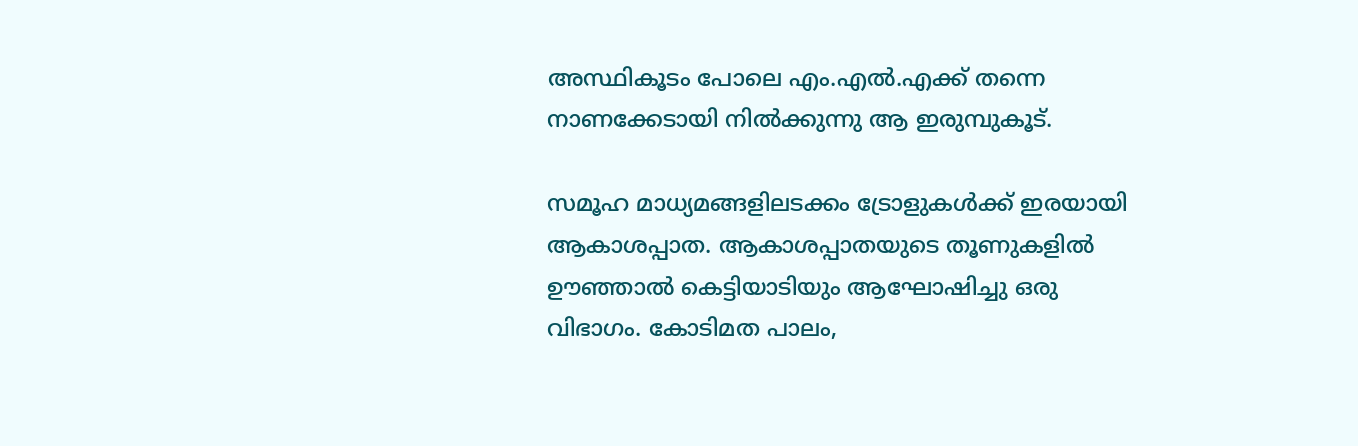അസ്ഥികൂടം പോലെ എം.എല്‍.എക്ക് തന്നെ നാണക്കേടായി നില്‍ക്കുന്നു ആ ഇരുമ്പുകൂട്.

സമൂഹ മാധ്യമങ്ങളിലടക്കം ട്രോളുകള്‍ക്ക് ഇരയായി ആകാശപ്പാത. ആകാശപ്പാതയുടെ തൂണുകളില്‍ ഊഞ്ഞാല്‍ കെട്ടിയാടിയും ആഘോഷിച്ചു ഒരു വിഭാഗം. കോടിമത പാലം,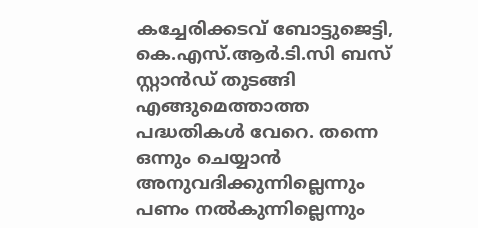കച്ചേരിക്കടവ് ബോട്ടുജെട്ടി, കെ.എസ്.ആര്‍.ടി.സി ബസ് സ്റ്റാന്‍ഡ് തുടങ്ങി എങ്ങുമെത്താത്ത പദ്ധതികള്‍ വേറെ. തന്നെ ഒന്നും ചെയ്യാന്‍ അനുവദിക്കുന്നില്ലെന്നും പണം നല്‍കുന്നില്ലെന്നും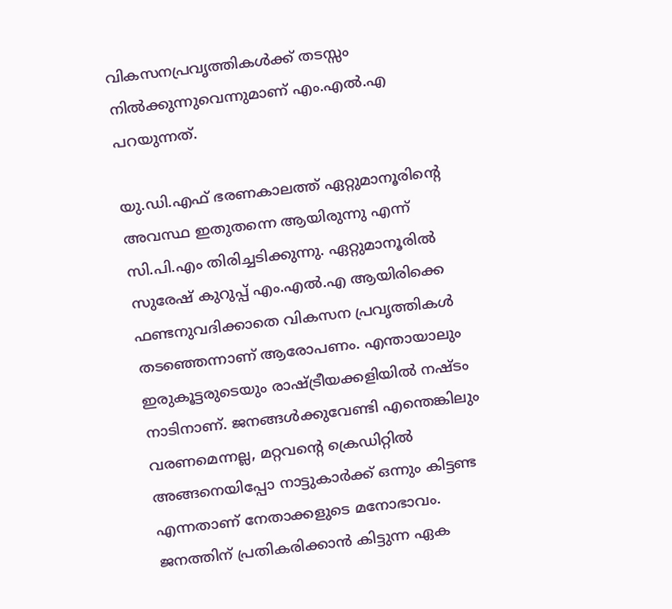വികസനപ്രവൃത്തികള്‍ക്ക് തടസ്സം നില്‍ക്കുന്നുവെന്നുമാണ് എം.എല്‍.എ പറയുന്നത്.

യു.ഡി.എഫ് ഭരണകാലത്ത് ഏറ്റുമാനൂരിന്റെ അവസ്ഥ ഇതുതന്നെ ആയിരുന്നു എന്ന് സി.പി.എം തിരിച്ചടിക്കുന്നു. ഏറ്റുമാനൂരില്‍ സുരേഷ് കുറുപ്പ് എം.എല്‍.എ ആയിരിക്കെ ഫണ്ടനുവദിക്കാതെ വികസന പ്രവൃത്തികള്‍ തടഞ്ഞെന്നാണ് ആരോപണം. എന്തായാലും ഇരുകൂട്ടരുടെയും രാഷ്ട്രീയക്കളിയില്‍ നഷ്ടം നാടിനാണ്. ജനങ്ങള്‍ക്കുവേണ്ടി എന്തെങ്കിലും വരണമെന്നല്ല, മറ്റവന്റെ ക്രെഡിറ്റില്‍ അങ്ങനെയിപ്പോ നാട്ടുകാര്‍ക്ക് ഒന്നും കിട്ടണ്ട എന്നതാണ് നേതാക്കളുടെ മനോഭാവം. ജനത്തിന് പ്രതികരിക്കാന്‍ കിട്ടുന്ന ഏക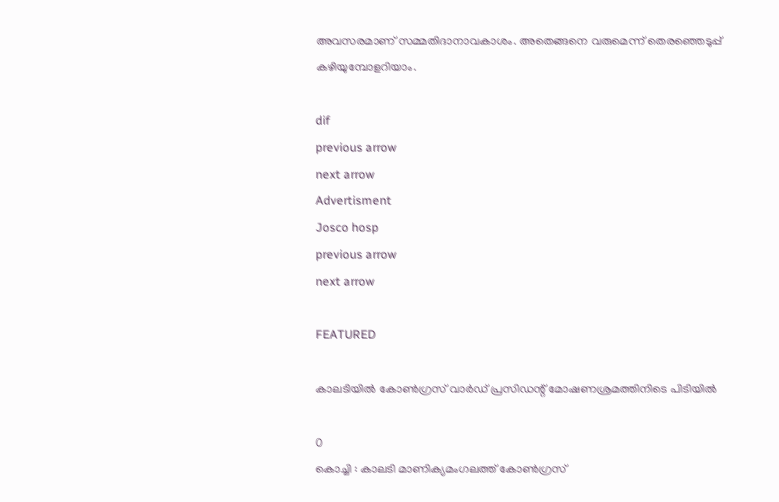അവസരമാണ് സമ്മതിദാനാവകാശം. അതെങ്ങനെ വരുമെന്ന് തെരഞ്ഞെടുപ്പ് കഴിയുമ്പോളറിയാം.

dif
previous arrow
next arrow
Advertisment
Josco hosp
previous arrow
next arrow

FEATURED

കാലടിയില്‍ കോണ്‍ഗ്രസ് വാര്‍ഡ് പ്രസിഡന്റ് മോഷണശ്രമത്തിനിടെ പിടിയില്‍

0
കൊച്ചി : കാലടി മാണിക്യമംഗലത്ത് കോണ്‍ഗ്രസ്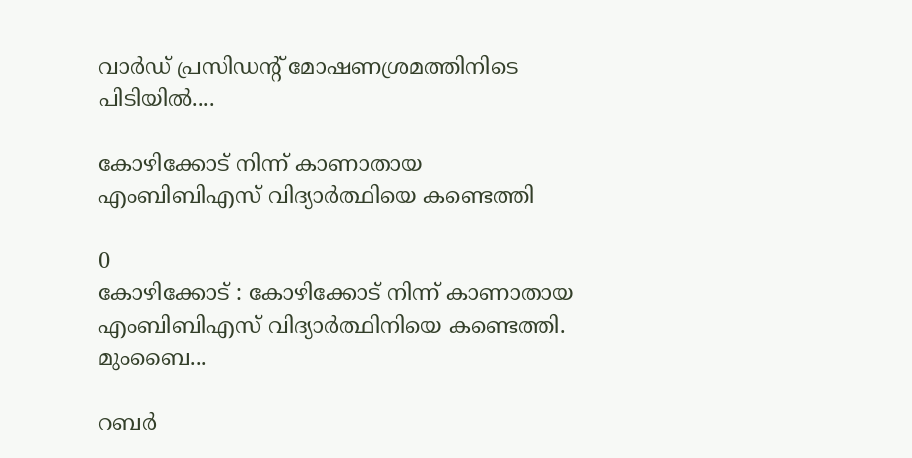വാര്‍ഡ് പ്രസിഡന്റ് മോഷണശ്രമത്തിനിടെ പിടിയില്‍....

കോഴിക്കോട് നിന്ന് കാണാതായ എംബിബിഎസ് വിദ്യാര്‍ത്ഥിയെ കണ്ടെത്തി

0
കോഴിക്കോട് : കോഴിക്കോട് നിന്ന് കാണാതായ എംബിബിഎസ് വിദ്യാര്‍ത്ഥിനിയെ കണ്ടെത്തി. മുംബൈ...

റബർ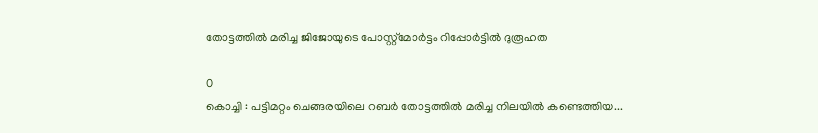തോട്ടത്തിൽ മരിച്ച ജിജോയുടെ പോസ്റ്റ്മോർട്ടം റിപ്പോർട്ടിൽ ദുരൂഹത

0
കൊച്ചി : പട്ടിമറ്റം ചെങ്ങരയിലെ റബർ തോട്ടത്തിൽ മരിച്ച നിലയിൽ കണ്ടെത്തിയ...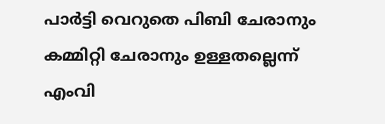പാർട്ടി വെറുതെ പിബി ചേരാനും കമ്മിറ്റി ചേരാനും ഉള്ളതല്ലെന്ന് എംവി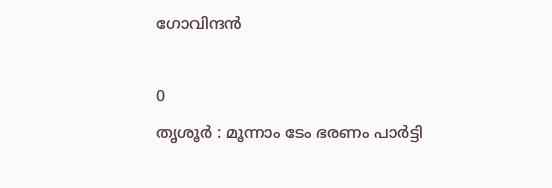ഗോവിന്ദൻ

0
തൃശൂര്‍ : മൂന്നാം ടേം ഭരണം പാർട്ടി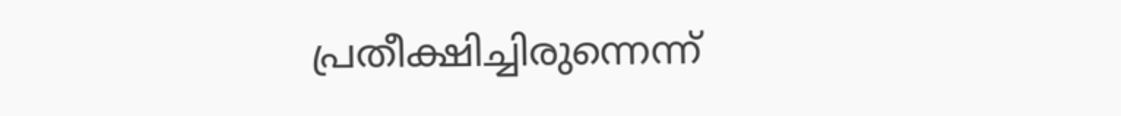പ്രതീക്ഷിച്ചിരുന്നെന്ന്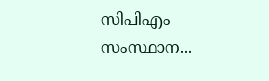സിപിഎം സംസ്ഥാന...